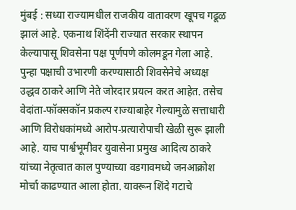मुंबई : सध्या राज्यामधील राजकीय वातावरण खूपच गढूळ झालं आहे. एकनाथ शिंदेंनी राज्यात सरकार स्थापन केल्यापासू शिवसेना पक्ष पूर्णपणे कोलमडून गेला आहे. पुन्हा पक्षाची उभारणी करण्यासाठी शिवसेनेचे अध्यक्ष उद्धव ठाकरे आणि नेते जोरदार प्रयत्न करत आहेत. तसेच वेदांता-फॉक्सकॉन प्रकल्प राज्याबाहेर गेल्यामुळे सत्ताधारी आणि विरोधकांमध्ये आरोप-प्रत्यारोपाची खेळी सुरू झाली आहे. याच पार्श्वभूमीवर युवासेना प्रमुख आदित्य ठाकरे यांच्या नेतृत्वात काल पुण्याच्या वडगावमध्ये जनआक्रोश मोर्चा काढण्यात आला होता. यावरून शिंदे गटाचे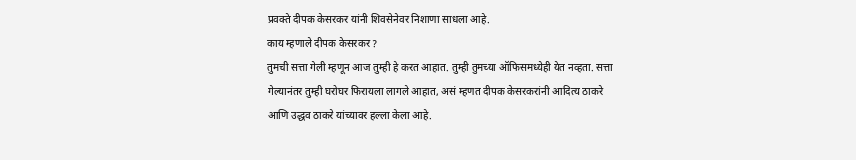प्रवक्ते दीपक केसरकर यांनी शिवसेनेवर निशाणा साधला आहे.
काय म्हणाले दीपक केसरकर ?
तुमची सत्ता गेली म्हणून आज तुम्ही हे करत आहात. तुम्ही तुमच्या ऑफिसमध्येही येत नव्हता. सत्ता गेल्यानंतर तुम्ही घरोघर फिरायला लागले आहात, असं म्हणत दीपक केसरकरांनी आदित्य ठाकरे आणि उद्धव ठाकरे यांच्यावर हल्ला केला आहे.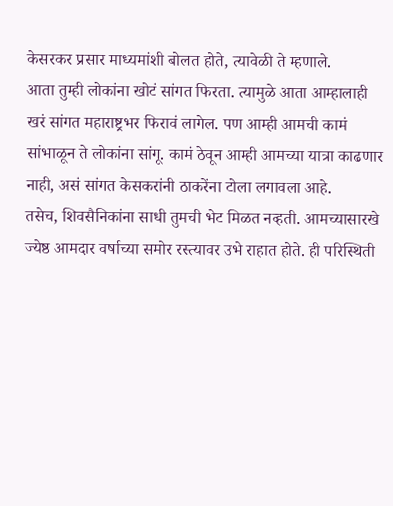केसरकर प्रसार माध्यमांशी बोलत होते, त्यावेळी ते म्हणाले.
आता तुम्ही लोकांना खोटं सांगत फिरता. त्यामुळे आता आम्हालाही खरं सांगत महाराष्ट्रभर फिरावं लागेल. पण आम्ही आमची कामं सांभाळून ते लोकांना सांगू. कामं ठेवून आम्ही आमच्या यात्रा काढणार नाही, असं सांगत केसकरांनी ठाकरेंना टोला लगावला आहे.
तसेच, शिवसैनिकांना साधी तुमची भेट मिळत नव्हती. आमच्यासारखे ज्येष्ठ आमदार वर्षाच्या समोर रस्त्यावर उभे राहात होते. ही परिस्थिती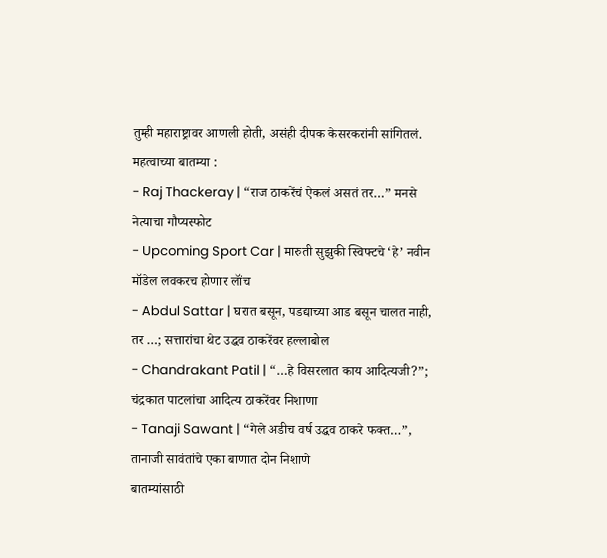तुम्ही महाराष्ट्रावर आणली होती, असंही दीपक केसरकरांनी सांगितलं.
महत्वाच्या बातम्या :
- Raj Thackeray | “राज ठाकरेंचं ऐकलं असतं तर…” मनसे नेत्याचा गौप्यस्फोट
- Upcoming Sport Car | मारुती सुझुकी स्विफ्टचे ‘हे’ नवीन मॉडेल लवकरच होणार लॉंच
- Abdul Sattar | घरात बसून, पडद्याच्या आड बसून चालत नाही, तर …; सत्तारांचा थेट उद्धव ठाकरेंवर हल्लाबोल
- Chandrakant Patil | “…हे विसरलात काय आदित्यजी?”; चंद्रकात पाटलांचा आदित्य ठाकरेंवर निशाणा
- Tanaji Sawant | “गेले अडीच वर्ष उद्धव ठाकरे फक्त…”, तानाजी सावंतांचे एका बाणात दोन निशाणे
बातम्यांसाठी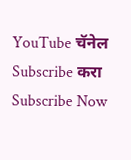YouTube चॅनेल Subscribe करा
Subscribe Now